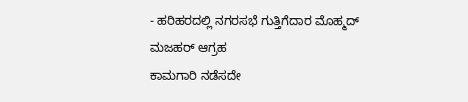- ಹರಿಹರದಲ್ಲಿ ನಗರಸಭೆ ಗುತ್ತಿಗೆದಾರ ಮೊಹ್ಮದ್ ಮಜಹರ್ ಆಗ್ರಹ
ಕಾಮಗಾರಿ ನಡೆಸದೇ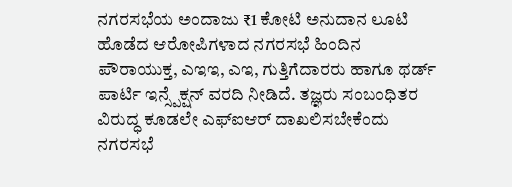ನಗರಸಭೆಯ ಅಂದಾಜು ₹1 ಕೋಟಿ ಅನುದಾನ ಲೂಟಿ ಹೊಡೆದ ಆರೋಪಿಗಳಾದ ನಗರಸಭೆ ಹಿಂದಿನ ಪೌರಾಯುಕ್ತ, ಎಇಇ, ಎಇ, ಗುತ್ತಿಗೆದಾರರು ಹಾಗೂ ಥರ್ಡ್ ಪಾರ್ಟಿ ಇನ್ಸ್ಪೆಕ್ಷನ್ ವರದಿ ನೀಡಿದೆ. ತಜ್ಞರು ಸಂಬಂಧಿತರ ವಿರುದ್ಧ ಕೂಡಲೇ ಎಫ್ಐಆರ್ ದಾಖಲಿಸಬೇಕೆಂದು ನಗರಸಭೆ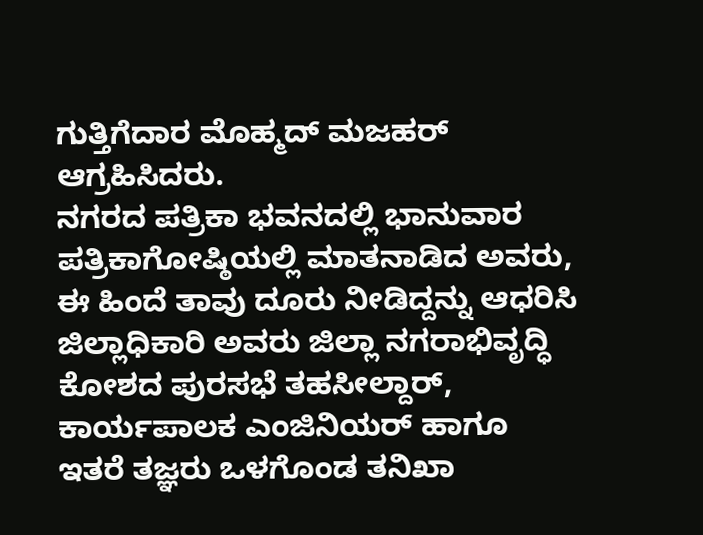ಗುತ್ತಿಗೆದಾರ ಮೊಹ್ಮದ್ ಮಜಹರ್ ಆಗ್ರಹಿಸಿದರು.
ನಗರದ ಪತ್ರಿಕಾ ಭವನದಲ್ಲಿ ಭಾನುವಾರ ಪತ್ರಿಕಾಗೋಷ್ಠಿಯಲ್ಲಿ ಮಾತನಾಡಿದ ಅವರು, ಈ ಹಿಂದೆ ತಾವು ದೂರು ನೀಡಿದ್ದನ್ನು ಆಧರಿಸಿ ಜಿಲ್ಲಾಧಿಕಾರಿ ಅವರು ಜಿಲ್ಲಾ ನಗರಾಭಿವೃದ್ಧಿ ಕೋಶದ ಪುರಸಭೆ ತಹಸೀಲ್ದಾರ್, ಕಾರ್ಯಪಾಲಕ ಎಂಜಿನಿಯರ್ ಹಾಗೂ ಇತರೆ ತಜ್ಞರು ಒಳಗೊಂಡ ತನಿಖಾ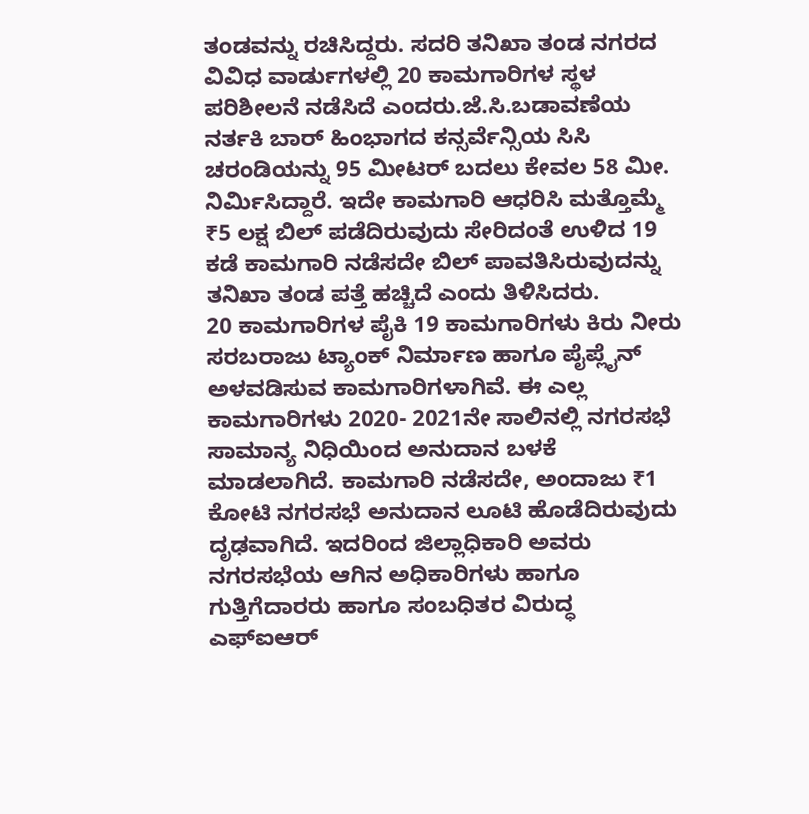ತಂಡವನ್ನು ರಚಿಸಿದ್ದರು. ಸದರಿ ತನಿಖಾ ತಂಡ ನಗರದ ವಿವಿಧ ವಾರ್ಡುಗಳಲ್ಲಿ 20 ಕಾಮಗಾರಿಗಳ ಸ್ಥಳ ಪರಿಶೀಲನೆ ನಡೆಸಿದೆ ಎಂದರು.ಜೆ.ಸಿ.ಬಡಾವಣೆಯ ನರ್ತಕಿ ಬಾರ್ ಹಿಂಭಾಗದ ಕನ್ಸರ್ವೆನ್ಸಿಯ ಸಿಸಿ ಚರಂಡಿಯನ್ನು 95 ಮೀಟರ್ ಬದಲು ಕೇವಲ 58 ಮೀ. ನಿರ್ಮಿಸಿದ್ದಾರೆ. ಇದೇ ಕಾಮಗಾರಿ ಆಧರಿಸಿ ಮತ್ತೊಮ್ಮೆ ₹5 ಲಕ್ಷ ಬಿಲ್ ಪಡೆದಿರುವುದು ಸೇರಿದಂತೆ ಉಳಿದ 19 ಕಡೆ ಕಾಮಗಾರಿ ನಡೆಸದೇ ಬಿಲ್ ಪಾವತಿಸಿರುವುದನ್ನು ತನಿಖಾ ತಂಡ ಪತ್ತೆ ಹಚ್ಚಿದೆ ಎಂದು ತಿಳಿಸಿದರು.
20 ಕಾಮಗಾರಿಗಳ ಪೈಕಿ 19 ಕಾಮಗಾರಿಗಳು ಕಿರು ನೀರು ಸರಬರಾಜು ಟ್ಯಾಂಕ್ ನಿರ್ಮಾಣ ಹಾಗೂ ಪೈಪ್ಲೈನ್ ಅಳವಡಿಸುವ ಕಾಮಗಾರಿಗಳಾಗಿವೆ. ಈ ಎಲ್ಲ ಕಾಮಗಾರಿಗಳು 2020- 2021ನೇ ಸಾಲಿನಲ್ಲಿ ನಗರಸಭೆ ಸಾಮಾನ್ಯ ನಿಧಿಯಿಂದ ಅನುದಾನ ಬಳಕೆ ಮಾಡಲಾಗಿದೆ. ಕಾಮಗಾರಿ ನಡೆಸದೇ, ಅಂದಾಜು ₹1 ಕೋಟಿ ನಗರಸಭೆ ಅನುದಾನ ಲೂಟಿ ಹೊಡೆದಿರುವುದು ದೃಢವಾಗಿದೆ. ಇದರಿಂದ ಜಿಲ್ಲಾಧಿಕಾರಿ ಅವರು ನಗರಸಭೆಯ ಆಗಿನ ಅಧಿಕಾರಿಗಳು ಹಾಗೂ ಗುತ್ತಿಗೆದಾರರು ಹಾಗೂ ಸಂಬಧಿತರ ವಿರುದ್ಧ ಎಫ್ಐಆರ್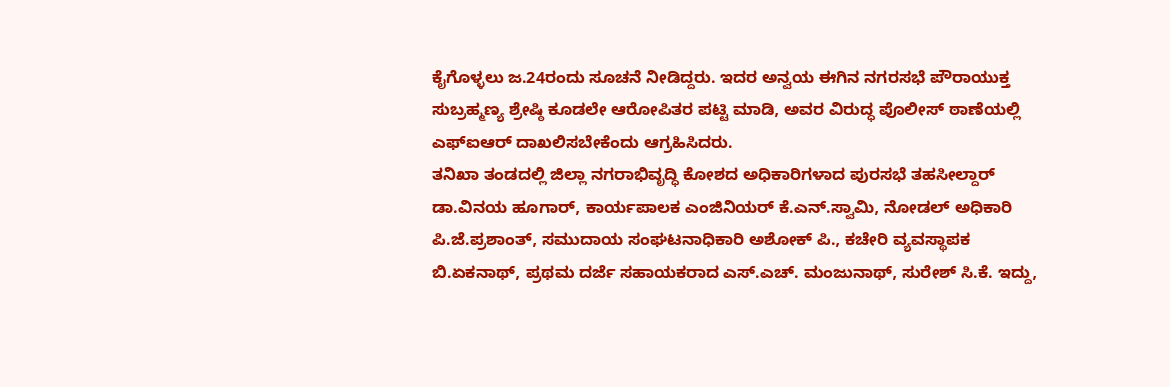ಕೈಗೊಳ್ಳಲು ಜ.24ರಂದು ಸೂಚನೆ ನೀಡಿದ್ದರು. ಇದರ ಅನ್ವಯ ಈಗಿನ ನಗರಸಭೆ ಪೌರಾಯುಕ್ತ ಸುಬ್ರಹ್ಮಣ್ಯ ಶ್ರೇಷ್ಠಿ ಕೂಡಲೇ ಆರೋಪಿತರ ಪಟ್ಟಿ ಮಾಡಿ, ಅವರ ವಿರುದ್ಧ ಪೊಲೀಸ್ ಠಾಣೆಯಲ್ಲಿ ಎಫ್ಐಆರ್ ದಾಖಲಿಸಬೇಕೆಂದು ಆಗ್ರಹಿಸಿದರು.
ತನಿಖಾ ತಂಡದಲ್ಲಿ ಜಿಲ್ಲಾ ನಗರಾಭಿವೃದ್ಧಿ ಕೋಶದ ಅಧಿಕಾರಿಗಳಾದ ಪುರಸಭೆ ತಹಸೀಲ್ದಾರ್ ಡಾ.ವಿನಯ ಹೂಗಾರ್, ಕಾರ್ಯಪಾಲಕ ಎಂಜಿನಿಯರ್ ಕೆ.ಎನ್.ಸ್ವಾಮಿ, ನೋಡಲ್ ಅಧಿಕಾರಿ ಪಿ.ಜೆ.ಪ್ರಶಾಂತ್, ಸಮುದಾಯ ಸಂಘಟನಾಧಿಕಾರಿ ಅಶೋಕ್ ಪಿ., ಕಚೇರಿ ವ್ಯವಸ್ಥಾಪಕ ಬಿ.ಏಕನಾಥ್, ಪ್ರಥಮ ದರ್ಜೆ ಸಹಾಯಕರಾದ ಎಸ್.ಎಚ್. ಮಂಜುನಾಥ್, ಸುರೇಶ್ ಸಿ.ಕೆ. ಇದ್ದು,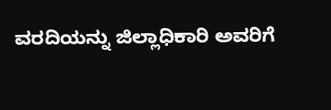ವರದಿಯನ್ನು ಜಿಲ್ಲಾಧಿಕಾರಿ ಅವರಿಗೆ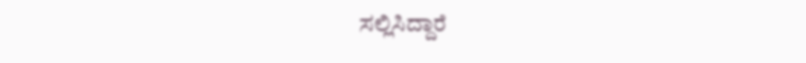ಸಲ್ಲಿಸಿದ್ದಾರೆ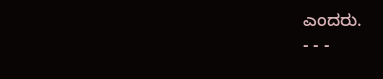ಎಂದರು.
- - -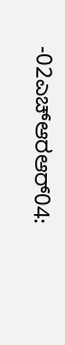-02ಎಚ್ಆರಆರ್04: